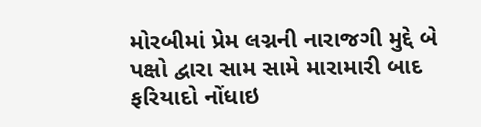મોરબીમાં પ્રેમ લગ્નની નારાજગી મુદ્દે બે પક્ષો દ્વારા સામ સામે મારામારી બાદ ફરિયાદો નોંધાઇ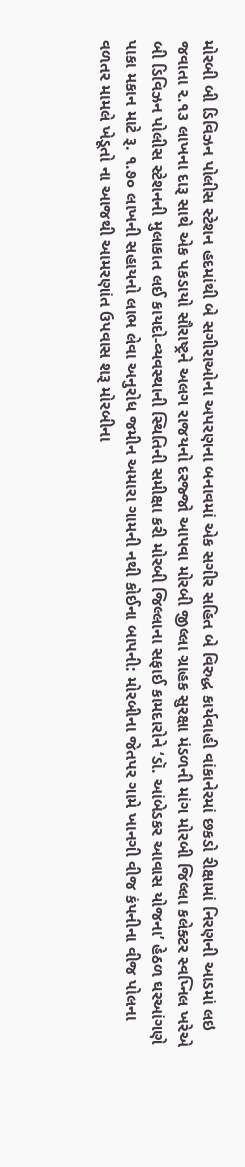મોરબી બી ડિવિઝન પોલીસ સ્ટેશન હદમાંથી બે સગીરાઓના અપરણના બનાવમાં એક સગીર સહિત બે વિરુદ્ધ કાર્યવાહી વાંકાનેરમાં છકડો રીક્ષામાં નિરણની આડમાં લઇ જવાતા ૨.૧૩ લાખના દારૂ સાથે એક પકડાયો સૌરાષ્ટ્રને અલગ રાજયનો દરજ્જો આપવા મોરબી જીલ્લા ગ્રાહક સુરક્ષા મંડળની માંગ મોરબી જિલ્લા કલેક્ટર સ્વપ્નિલ ખરેએ બી ડિવિઝન પોલીસ સ્ટેશનની મુલાકાત લઈ કાયદો-વ્યવસ્થાની સ્થિતિની સમીક્ષા કરી મોરબી જિલ્લાના સફાઈ કામદારોને ‘ડૉ. આંબેડકર આવાસ યોજના’ હેઠળ ઘરઆંગણે પાકા મકાન માટે રૂ. ૧.૭૦ લાખની સહાયનો લાભ લેવા અનુરોધ જમીન અમારા ગામની નથી કોઈના બાપની: મોરબીના જેતપર ગામે ખાનગી વીજ કંપનીના વીજ પોલના વળતર મામલે ખેડૂતો ના આજથી આમરણાંત ઉપવાસ શરૂ મોરબીના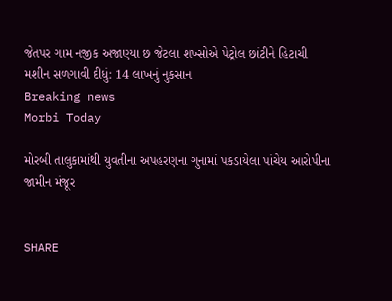જેતપર ગામ નજીક અજાણ્યા છ જેટલા શખ્સોએ પેટ્રોલ છાંટીને હિટાચી મશીન સળગાવી દીધું: 14 લાખનું નુકસાન
Breaking news
Morbi Today

મોરબી તાલુકામાંથી યુવતીના અપહરણના ગુનામાં પકડાયેલા પાંચેય આરોપીના જામીન મંજૂર


SHARE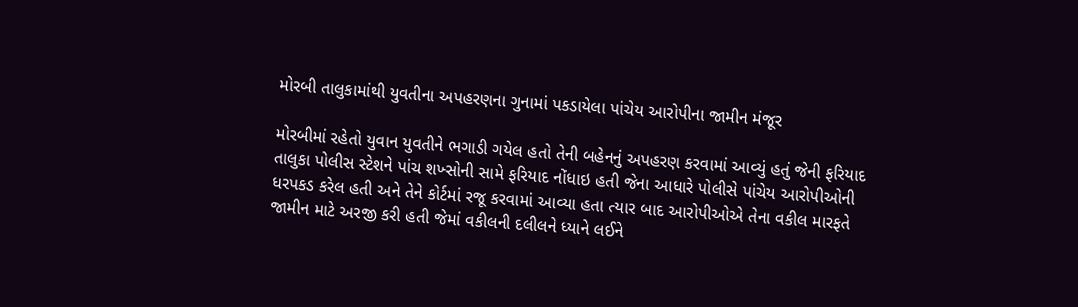મોરબી તાલુકામાંથી યુવતીના અપહરણના ગુનામાં પકડાયેલા પાંચેય આરોપીના જામીન મંજૂર

મોરબીમાં રહેતો યુવાન યુવતીને ભગાડી ગયેલ હતો તેની બહેનનું અપહરણ કરવામાં આવ્યું હતું જેની ફરિયાદ તાલુકા પોલીસ સ્ટેશને પાંચ શખ્સોની સામે ફરિયાદ નોંધાઇ હતી જેના આધારે પોલીસે પાંચેય આરોપીઓની ધરપકડ કરેલ હતી અને તેને કોર્ટમાં રજૂ કરવામાં આવ્યા હતા ત્યાર બાદ આરોપીઓએ તેના વકીલ મારફતે જામીન માટે અરજી કરી હતી જેમાં વકીલની દલીલને ધ્યાને લઈને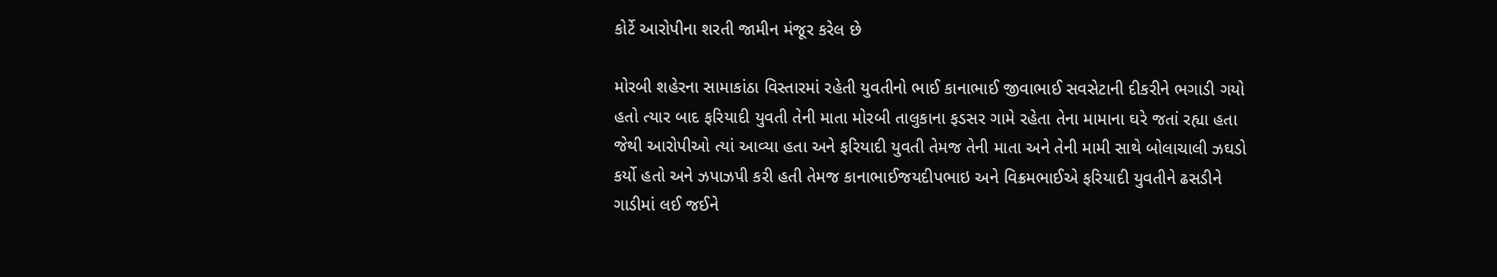કોર્ટે આરોપીના શરતી જામીન મંજૂર કરેલ છે

મોરબી શહેરના સામાકાંઠા વિસ્તારમાં રહેતી યુવતીનો ભાઈ કાનાભાઈ જીવાભાઈ સવસેટાની દીકરીને ભગાડી ગયો હતો ત્યાર બાદ ફરિયાદી યુવતી તેની માતા મોરબી તાલુકાના ફડસર ગામે રહેતા તેના મામાના ઘરે જતાં રહ્યા હતા જેથી આરોપીઓ ત્યાં આવ્યા હતા અને ફરિયાદી યુવતી તેમજ તેની માતા અને તેની મામી સાથે બોલાચાલી ઝઘડો કર્યો હતો અને ઝપાઝપી કરી હતી તેમજ કાનાભાઈજયદીપભાઇ અને વિક્રમભાઈએ ફરિયાદી યુવતીને ઢસડીને ગાડીમાં લઈ જઈને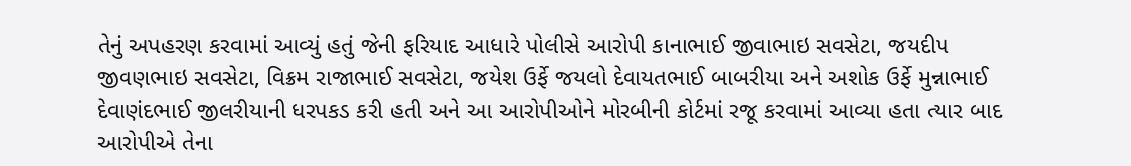તેનું અપહરણ કરવામાં આવ્યું હતું જેની ફરિયાદ આધારે પોલીસે આરોપી કાનાભાઈ જીવાભાઇ સવસેટા, જયદીપ જીવણભાઇ સવસેટા, વિક્રમ રાજાભાઈ સવસેટા, જયેશ ઉર્ફે જયલો દેવાયતભાઈ બાબરીયા અને અશોક ઉર્ફે મુન્નાભાઈ દેવાણંદભાઈ જીલરીયાની ધરપકડ કરી હતી અને આ આરોપીઓને મોરબીની કોર્ટમાં રજૂ કરવામાં આવ્યા હતા ત્યાર બાદ આરોપીએ તેના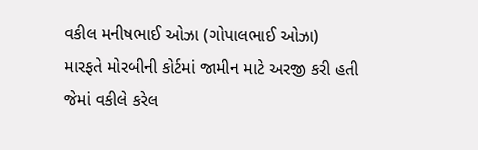વકીલ મનીષભાઈ ઓઝા (ગોપાલભાઈ ઓઝા) મારફતે મોરબીની કોર્ટમાં જામીન માટે અરજી કરી હતી જેમાં વકીલે કરેલ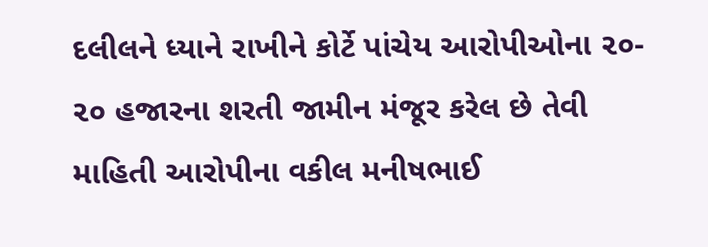દલીલને ધ્યાને રાખીને કોર્ટે પાંચેય આરોપીઓના ૨૦- ૨૦ હજારના શરતી જામીન મંજૂર કરેલ છે તેવી માહિતી આરોપીના વકીલ મનીષભાઈ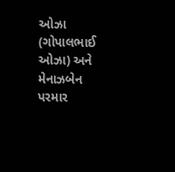ઓઝા (ગોપાલભાઈ ઓઝા) અને મેનાઝબેન પરમાર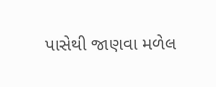પાસેથી જાણવા મળેલ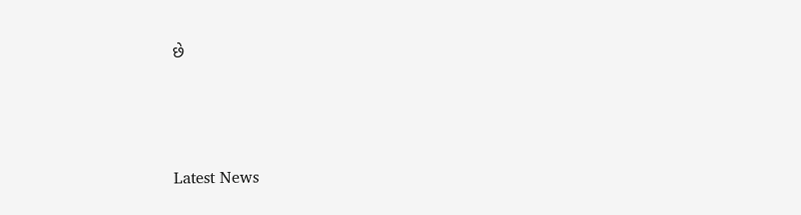છે






Latest News